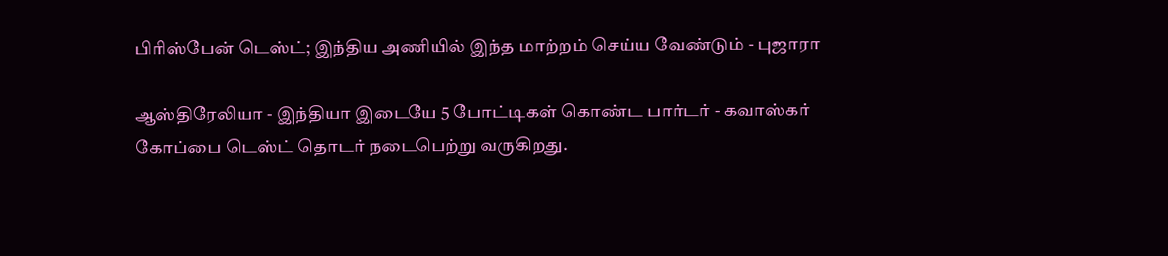பிரிஸ்பேன் டெஸ்ட்; இந்திய அணியில் இந்த மாற்றம் செய்ய வேண்டும் - புஜாரா

ஆஸ்திரேலியா - இந்தியா இடையே 5 போட்டிகள் கொண்ட பார்டர் - கவாஸ்கர் கோப்பை டெஸ்ட் தொடர் நடைபெற்று வருகிறது.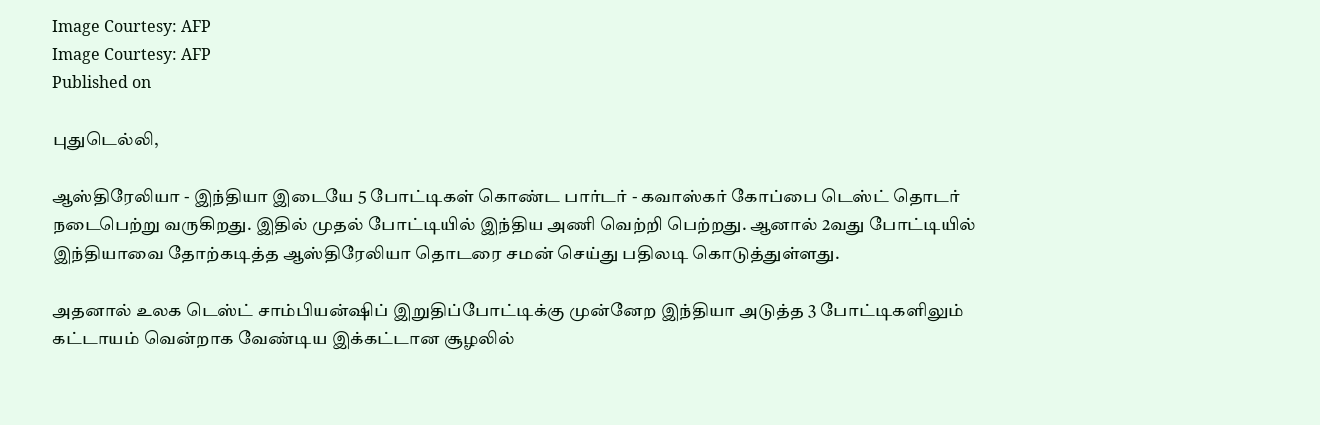Image Courtesy: AFP
Image Courtesy: AFP
Published on

புதுடெல்லி,

ஆஸ்திரேலியா - இந்தியா இடையே 5 போட்டிகள் கொண்ட பார்டர் - கவாஸ்கர் கோப்பை டெஸ்ட் தொடர் நடைபெற்று வருகிறது. இதில் முதல் போட்டியில் இந்திய அணி வெற்றி பெற்றது. ஆனால் 2வது போட்டியில் இந்தியாவை தோற்கடித்த ஆஸ்திரேலியா தொடரை சமன் செய்து பதிலடி கொடுத்துள்ளது.

அதனால் உலக டெஸ்ட் சாம்பியன்ஷிப் இறுதிப்போட்டிக்கு முன்னேற இந்தியா அடுத்த 3 போட்டிகளிலும் கட்டாயம் வென்றாக வேண்டிய இக்கட்டான சூழலில்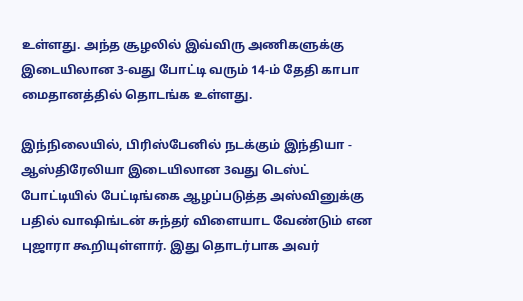உள்ளது. அந்த சூழலில் இவ்விரு அணிகளுக்கு இடையிலான 3-வது போட்டி வரும் 14-ம் தேதி காபா மைதானத்தில் தொடங்க உள்ளது.

இந்நிலையில், பிரிஸ்பேனில் நடக்கும் இந்தியா - ஆஸ்திரேலியா இடையிலான 3வது டெஸ்ட் போட்டியில் பேட்டிங்கை ஆழப்படுத்த அஸ்வினுக்கு பதில் வாஷிங்டன் சுந்தர் விளையாட வேண்டும் என புஜாரா கூறியுள்ளார். இது தொடர்பாக அவர்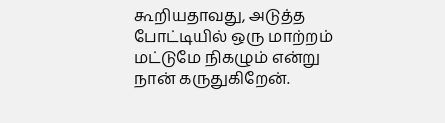கூறியதாவது, அடுத்த போட்டியில் ஒரு மாற்றம் மட்டுமே நிகழும் என்று நான் கருதுகிறேன்.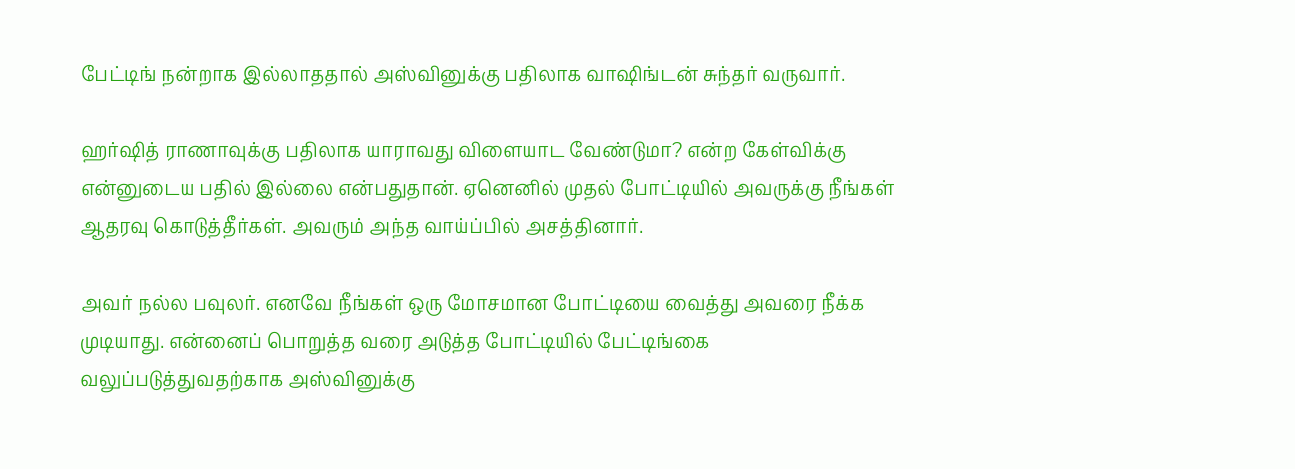பேட்டிங் நன்றாக இல்லாததால் அஸ்வினுக்கு பதிலாக வாஷிங்டன் சுந்தர் வருவார்.

ஹர்ஷித் ராணாவுக்கு பதிலாக யாராவது விளையாட வேண்டுமா? என்ற கேள்விக்கு என்னுடைய பதில் இல்லை என்பதுதான். ஏனெனில் முதல் போட்டியில் அவருக்கு நீங்கள் ஆதரவு கொடுத்தீர்கள். அவரும் அந்த வாய்ப்பில் அசத்தினார்.

அவர் நல்ல பவுலர். எனவே நீங்கள் ஒரு மோசமான போட்டியை வைத்து அவரை நீக்க முடியாது. என்னைப் பொறுத்த வரை அடுத்த போட்டியில் பேட்டிங்கை வலுப்படுத்துவதற்காக அஸ்வினுக்கு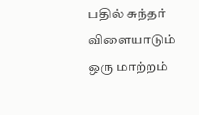பதில் சுந்தர் விளையாடும் ஒரு மாற்றம்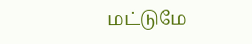மட்டுமே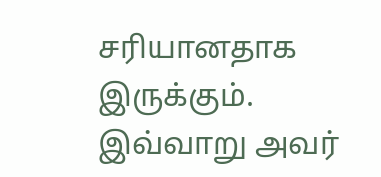சரியானதாக இருக்கும். இவ்வாறு அவர்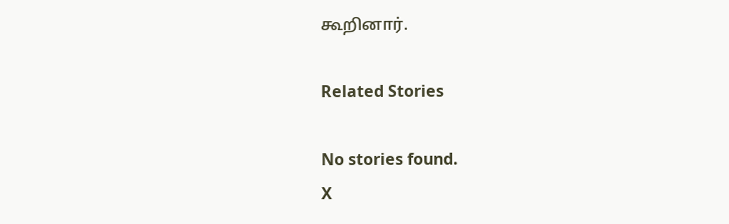கூறினார்.

Related Stories

No stories found.
X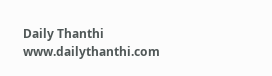Daily Thanthi
www.dailythanthi.com